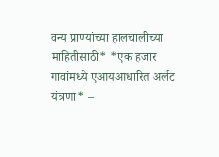वन्य प्राण्यांच्या हालचालीच्या माहितीसाठी* *एक हजार गावांमध्ये एआयआधारित अर्लट यंत्रणा* –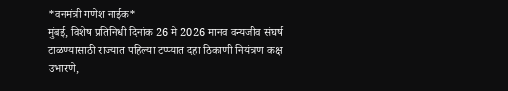*वनमंत्री गणेश नाईक*
मुंबई, विशेष प्रतिनिधी दिनांक 26 मे 2026 मानव वन्यजीव संघर्ष टाळण्यासाठी राज्यात पहिल्या टप्प्यात दहा ठिकाणी नियंत्रण कक्ष उभारणे,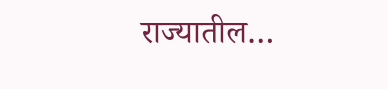राज्यातील…